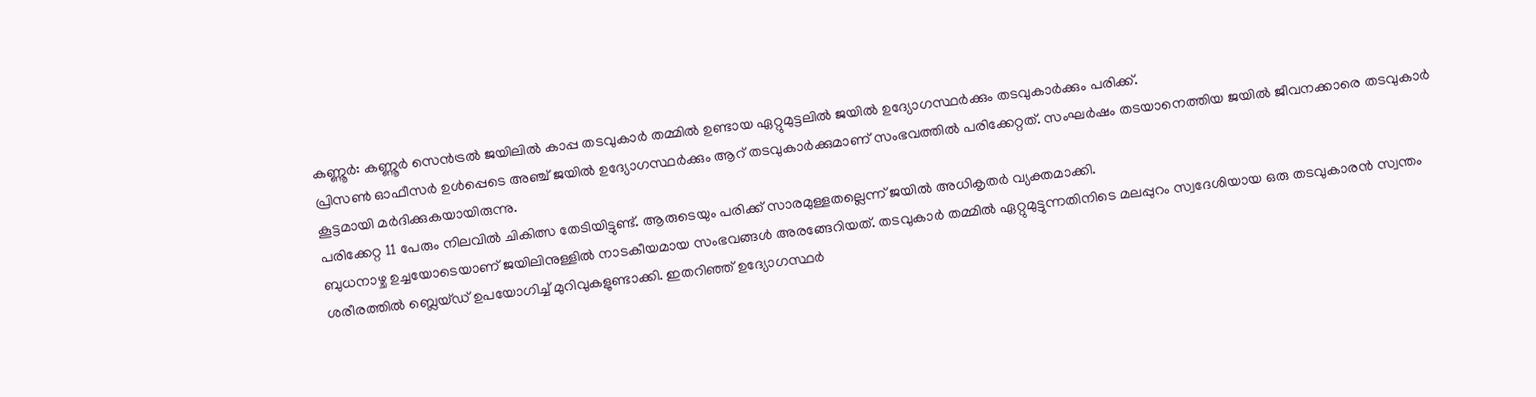കണ്ണൂർ: കണ്ണൂർ സെൻട്രൽ ജയിലിൽ കാപ്പ തടവുകാർ തമ്മിൽ ഉണ്ടായ ഏറ്റുമുട്ടലിൽ ജയിൽ ഉദ്യോഗസ്ഥർക്കും തടവുകാർക്കും പരിക്ക്.
പ്രിസൺ ഓഫീസർ ഉൾപ്പെടെ അഞ്ച് ജയിൽ ഉദ്യോഗസ്ഥർക്കും ആറ് തടവുകാർക്കുമാണ് സംഭവത്തിൽ പരിക്കേറ്റത്. സംഘർഷം തടയാനെത്തിയ ജയിൽ ജീവനക്കാരെ തടവുകാർ കൂട്ടമായി മർദിക്കുകയായിരുന്നു.
പരിക്കേറ്റ 11 പേരും നിലവിൽ ചികിത്സ തേടിയിട്ടുണ്ട്. ആരുടെയും പരിക്ക് സാരമുള്ളതല്ലെന്ന് ജയിൽ അധികൃതർ വ്യക്തമാക്കി.
ബുധനാഴ്ച ഉച്ചയോടെയാണ് ജയിലിനുള്ളിൽ നാടകീയമായ സംഭവങ്ങൾ അരങ്ങേറിയത്. തടവുകാർ തമ്മിൽ ഏറ്റുമുട്ടുന്നതിനിടെ മലപ്പുറം സ്വദേശിയായ ഒരു തടവുകാരൻ സ്വന്തം ശരീരത്തിൽ ബ്ലെയ്ഡ് ഉപയോഗിച്ച് മുറിവുകളുണ്ടാക്കി. ഇതറിഞ്ഞ് ഉദ്യോഗസ്ഥർ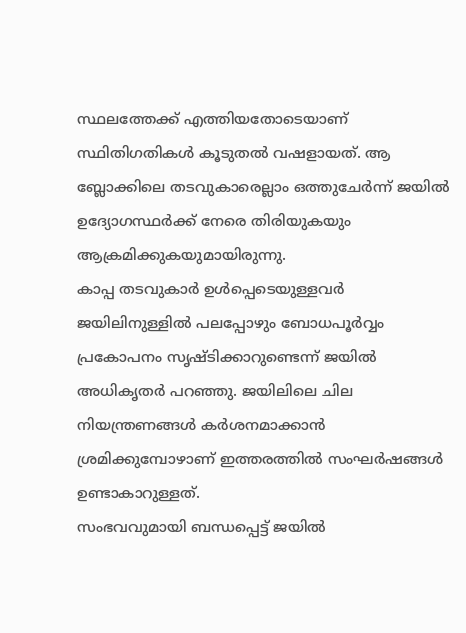സ്ഥലത്തേക്ക് എത്തിയതോടെയാണ് സ്ഥിതിഗതികൾ കൂടുതൽ വഷളായത്. ആ ബ്ലോക്കിലെ തടവുകാരെല്ലാം ഒത്തുചേർന്ന് ജയിൽ ഉദ്യോഗസ്ഥർക്ക് നേരെ തിരിയുകയും ആക്രമിക്കുകയുമായിരുന്നു.
കാപ്പ തടവുകാർ ഉൾപ്പെടെയുള്ളവർ ജയിലിനുള്ളിൽ പലപ്പോഴും ബോധപൂർവ്വം പ്രകോപനം സൃഷ്ടിക്കാറുണ്ടെന്ന് ജയിൽ അധികൃതർ പറഞ്ഞു. ജയിലിലെ ചില നിയന്ത്രണങ്ങൾ കർശനമാക്കാൻ ശ്രമിക്കുമ്പോഴാണ് ഇത്തരത്തിൽ സംഘർഷങ്ങൾ ഉണ്ടാകാറുള്ളത്.
സംഭവവുമായി ബന്ധപ്പെട്ട് ജയിൽ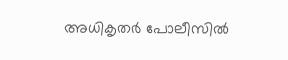അധികൃതർ പോലീസിൽ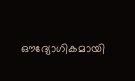ഔദ്യോഗികമായി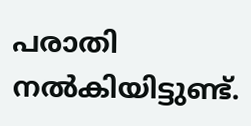പരാതി നൽകിയിട്ടുണ്ട്.